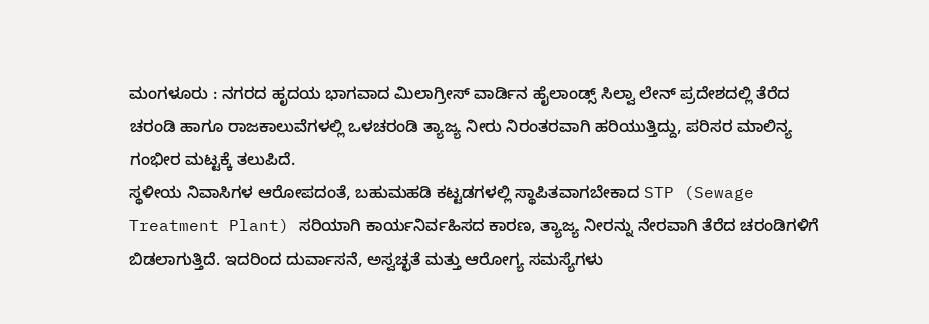ಮಂಗಳೂರು : ನಗರದ ಹೃದಯ ಭಾಗವಾದ ಮಿಲಾಗ್ರೀಸ್ ವಾರ್ಡಿನ ಹೈಲಾಂಡ್ಸ್ ಸಿಲ್ವಾ ಲೇನ್ ಪ್ರದೇಶದಲ್ಲಿ ತೆರೆದ ಚರಂಡಿ ಹಾಗೂ ರಾಜಕಾಲುವೆಗಳಲ್ಲಿ ಒಳಚರಂಡಿ ತ್ಯಾಜ್ಯ ನೀರು ನಿರಂತರವಾಗಿ ಹರಿಯುತ್ತಿದ್ದು, ಪರಿಸರ ಮಾಲಿನ್ಯ ಗಂಭೀರ ಮಟ್ಟಕ್ಕೆ ತಲುಪಿದೆ.
ಸ್ಥಳೀಯ ನಿವಾಸಿಗಳ ಆರೋಪದಂತೆ, ಬಹುಮಹಡಿ ಕಟ್ಟಡಗಳಲ್ಲಿ ಸ್ಥಾಪಿತವಾಗಬೇಕಾದ STP (Sewage Treatment Plant) ಸರಿಯಾಗಿ ಕಾರ್ಯನಿರ್ವಹಿಸದ ಕಾರಣ, ತ್ಯಾಜ್ಯ ನೀರನ್ನು ನೇರವಾಗಿ ತೆರೆದ ಚರಂಡಿಗಳಿಗೆ ಬಿಡಲಾಗುತ್ತಿದೆ. ಇದರಿಂದ ದುರ್ವಾಸನೆ, ಅಸ್ವಚ್ಛತೆ ಮತ್ತು ಆರೋಗ್ಯ ಸಮಸ್ಯೆಗಳು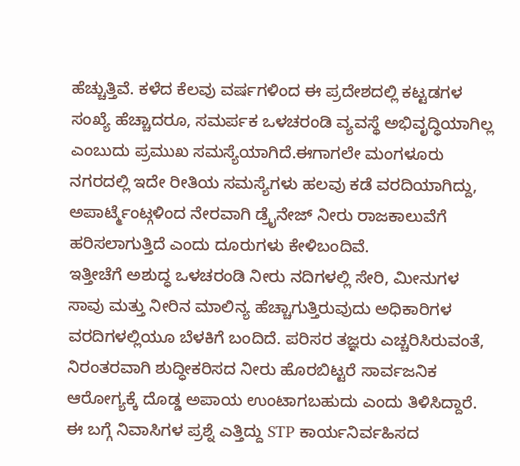ಹೆಚ್ಚುತ್ತಿವೆ. ಕಳೆದ ಕೆಲವು ವರ್ಷಗಳಿಂದ ಈ ಪ್ರದೇಶದಲ್ಲಿ ಕಟ್ಟಡಗಳ ಸಂಖ್ಯೆ ಹೆಚ್ಚಾದರೂ, ಸಮರ್ಪಕ ಒಳಚರಂಡಿ ವ್ಯವಸ್ಥೆ ಅಭಿವೃದ್ಧಿಯಾಗಿಲ್ಲ ಎಂಬುದು ಪ್ರಮುಖ ಸಮಸ್ಯೆಯಾಗಿದೆ.ಈಗಾಗಲೇ ಮಂಗಳೂರು ನಗರದಲ್ಲಿ ಇದೇ ರೀತಿಯ ಸಮಸ್ಯೆಗಳು ಹಲವು ಕಡೆ ವರದಿಯಾಗಿದ್ದು, ಅಪಾರ್ಟ್ಮೆಂಟ್ಗಳಿಂದ ನೇರವಾಗಿ ಡ್ರೈನೇಜ್ ನೀರು ರಾಜಕಾಲುವೆಗೆ ಹರಿಸಲಾಗುತ್ತಿದೆ ಎಂದು ದೂರುಗಳು ಕೇಳಿಬಂದಿವೆ.
ಇತ್ತೀಚೆಗೆ ಅಶುದ್ಧ ಒಳಚರಂಡಿ ನೀರು ನದಿಗಳಲ್ಲಿ ಸೇರಿ, ಮೀನುಗಳ ಸಾವು ಮತ್ತು ನೀರಿನ ಮಾಲಿನ್ಯ ಹೆಚ್ಚಾಗುತ್ತಿರುವುದು ಅಧಿಕಾರಿಗಳ ವರದಿಗಳಲ್ಲಿಯೂ ಬೆಳಕಿಗೆ ಬಂದಿದೆ. ಪರಿಸರ ತಜ್ಞರು ಎಚ್ಚರಿಸಿರುವಂತೆ, ನಿರಂತರವಾಗಿ ಶುದ್ಧೀಕರಿಸದ ನೀರು ಹೊರಬಿಟ್ಟರೆ ಸಾರ್ವಜನಿಕ ಆರೋಗ್ಯಕ್ಕೆ ದೊಡ್ಡ ಅಪಾಯ ಉಂಟಾಗಬಹುದು ಎಂದು ತಿಳಿಸಿದ್ದಾರೆ.
ಈ ಬಗ್ಗೆ ನಿವಾಸಿಗಳ ಪ್ರಶ್ನೆ ಎತ್ತಿದ್ದು STP ಕಾರ್ಯನಿರ್ವಹಿಸದ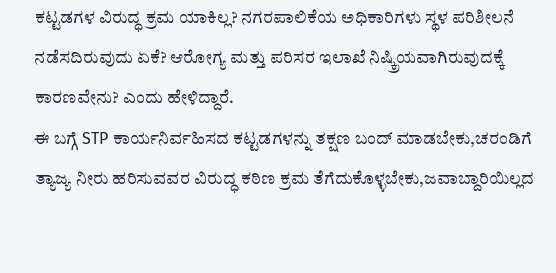ಕಟ್ಟಡಗಳ ವಿರುದ್ಧ ಕ್ರಮ ಯಾಕಿಲ್ಲ? ನಗರಪಾಲಿಕೆಯ ಅಧಿಕಾರಿಗಳು ಸ್ಥಳ ಪರಿಶೀಲನೆ ನಡೆಸದಿರುವುದು ಏಕೆ? ಆರೋಗ್ಯ ಮತ್ತು ಪರಿಸರ ಇಲಾಖೆ ನಿಷ್ಕ್ರಿಯವಾಗಿರುವುದಕ್ಕೆ ಕಾರಣವೇನು? ಎಂದು ಹೇಳಿದ್ದಾರೆ.
ಈ ಬಗ್ಗೆ STP ಕಾರ್ಯನಿರ್ವಹಿಸದ ಕಟ್ಟಡಗಳನ್ನು ತಕ್ಷಣ ಬಂದ್ ಮಾಡಬೇಕು,ಚರಂಡಿಗೆ ತ್ಯಾಜ್ಯ ನೀರು ಹರಿಸುವವರ ವಿರುದ್ಧ ಕಠಿಣ ಕ್ರಮ ತೆಗೆದುಕೊಳ್ಳಬೇಕು,ಜವಾಬ್ದಾರಿಯಿಲ್ಲದ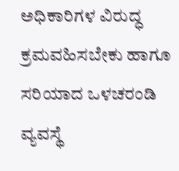ಅಧಿಕಾರಿಗಳ ವಿರುದ್ಧ ಕ್ರಮವಹಿಸಬೇಕು ಹಾಗೂ ಸರಿಯಾದ ಒಳಚರಂಡಿ ವ್ಯವಸ್ಥೆ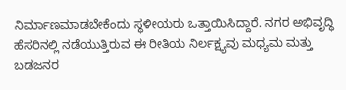ನಿರ್ಮಾಣಮಾಡಬೇಕೆಂದು ಸ್ಥಳೀಯರು ಒತ್ತಾಯಿಸಿದ್ದಾರೆ. ನಗರ ಅಭಿವೃದ್ಧಿ ಹೆಸರಿನಲ್ಲಿ ನಡೆಯುತ್ತಿರುವ ಈ ರೀತಿಯ ನಿರ್ಲಕ್ಷ್ಯವು ಮಧ್ಯಮ ಮತ್ತು ಬಡಜನರ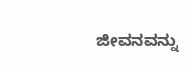ಜೀವನವನ್ನು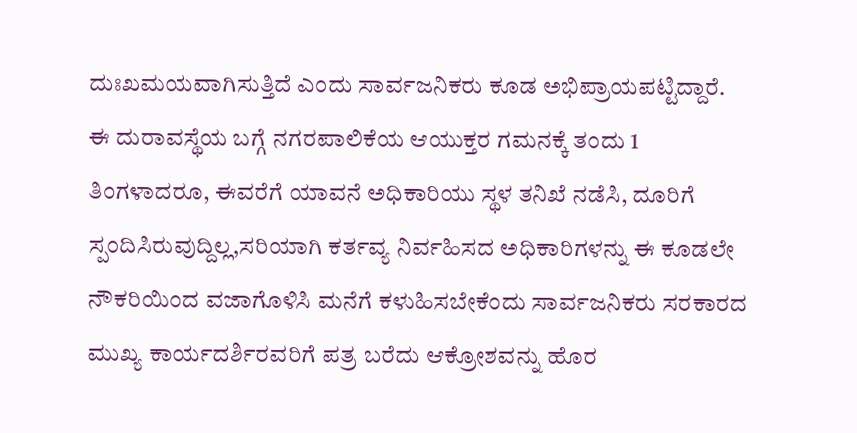ದುಃಖಮಯವಾಗಿಸುತ್ತಿದೆ ಎಂದು ಸಾರ್ವಜನಿಕರು ಕೂಡ ಅಭಿಪ್ರಾಯಪಟ್ಟಿದ್ದಾರೆ.
ಈ ದುರಾವಸ್ಥೆಯ ಬಗ್ಗೆ ನಗರಪಾಲಿಕೆಯ ಆಯುಕ್ತರ ಗಮನಕ್ಕೆ ತಂದು 1 ತಿಂಗಳಾದರೂ, ಈವರೆಗೆ ಯಾವನೆ ಅಧಿಕಾರಿಯು ಸ್ಥಳ ತನಿಖೆ ನಡೆಸಿ, ದೂರಿಗೆ ಸ್ಪಂದಿಸಿರುವುದ್ದಿಲ್ಲ,ಸರಿಯಾಗಿ ಕರ್ತವ್ಯ ನಿರ್ವಹಿಸದ ಅಧಿಕಾರಿಗಳನ್ನು ಈ ಕೂಡಲೇ ನೌಕರಿಯಿಂದ ವಜಾಗೊಳಿಸಿ ಮನೆಗೆ ಕಳುಹಿಸಬೇಕೆಂದು ಸಾರ್ವಜನಿಕರು ಸರಕಾರದ ಮುಖ್ಯ ಕಾರ್ಯದರ್ಶಿರವರಿಗೆ ಪತ್ರ ಬರೆದು ಆಕ್ರೋಶವನ್ನು ಹೊರ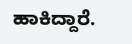ಹಾಕಿದ್ದಾರೆ.